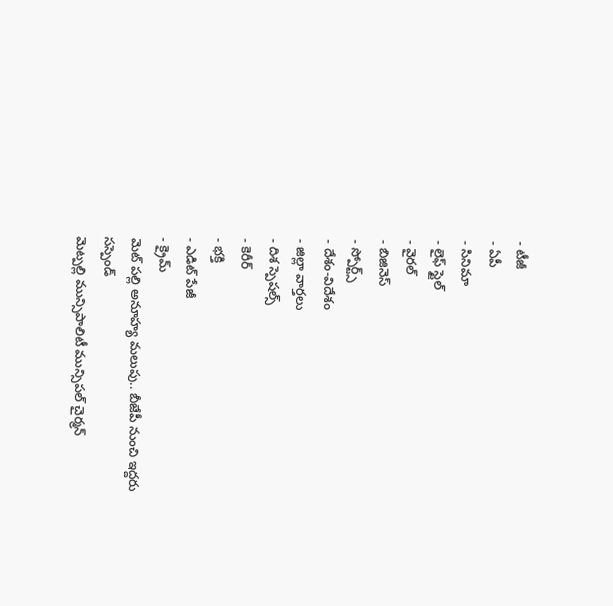- టీజీ
- ఏపీ
- సినిమా
- లైఫ్ స్టైల్
- వైరల్
- బిజినెస్
- స్పోర్ట్స్
- దేశం-విదేశం
- జిల్లా వార్తలు
- దిశ స్పెషల్స్
- కెరీర్
- భక్తి
- ఎడిట్ పేజీ
- క్రైమ్
మెట్ పల్లి అనూహ్య మలుపు.. బీజేపీ నుంచి ఇద్దరు సస్పెండ్
మెట్పల్లి మున్సిపాలిటీ మున్సిపల్ చైర్మన్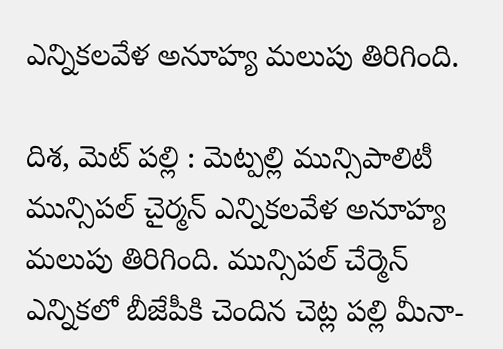ఎన్నికలవేళ అనూహ్య మలుపు తిరిగింది.

దిశ, మెట్ పల్లి : మెట్పల్లి మున్సిపాలిటీ మున్సిపల్ చైర్మన్ ఎన్నికలవేళ అనూహ్య మలుపు తిరిగింది. మున్సిపల్ చేర్మెన్ ఎన్నికలో బీజేపీకి చెందిన చెట్ల పల్లి మీనా-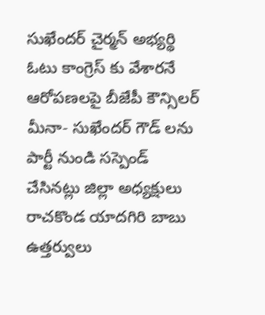సుఖేందర్ చైర్మన్ అభ్యర్థి ఓటు కాంగ్రెస్ కు వేశారనే ఆరోపణలపై బీజేపీ కౌన్సిలర్ మీనా- సుఖేందర్ గౌడ్ లను పార్టీ నుండి సస్పెండ్ చేసినట్లు జిల్లా అధ్యక్షులు రాచకొండ యాదగిరి బాబు ఉత్తర్వులు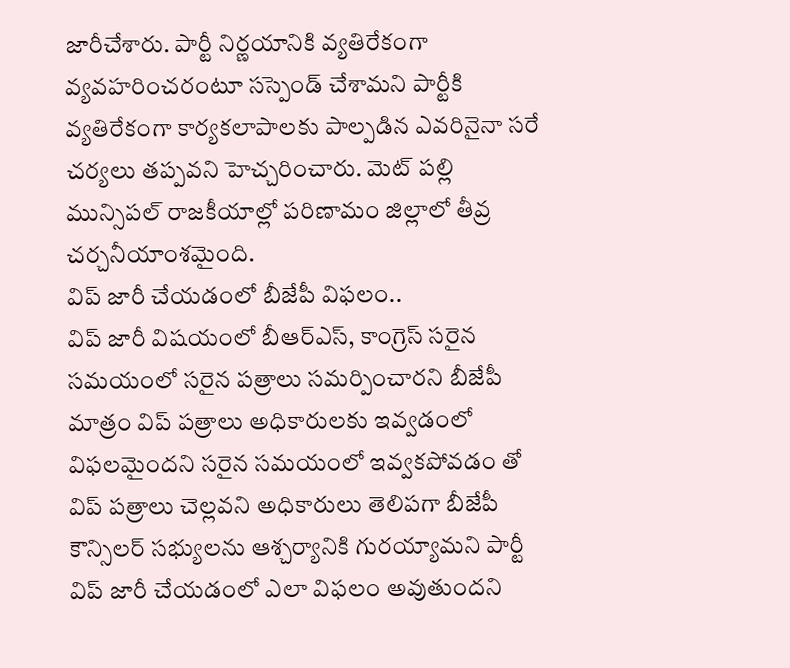జారీచేశారు. పార్టీ నిర్ణయానికి వ్యతిరేకంగా వ్యవహరించరంటూ సస్పెండ్ చేశామని పార్టీకి వ్యతిరేకంగా కార్యకలాపాలకు పాల్పడిన ఎవరినైనా సరే చర్యలు తప్పవని హెచ్చరించారు. మెట్ పల్లి మున్సిపల్ రాజకీయాల్లో పరిణామం జిల్లాలో తీవ్ర చర్చనీయాంశమైంది.
విప్ జారీ చేయడంలో బీజేపీ విఫలం..
విప్ జారీ విషయంలో బీఆర్ఎస్, కాంగ్రెస్ సరైన సమయంలో సరైన పత్రాలు సమర్పించారని బీజేపీ మాత్రం విప్ పత్రాలు అధికారులకు ఇవ్వడంలో విఫలమైందని సరైన సమయంలో ఇవ్వకపోవడం తో విప్ పత్రాలు చెల్లవని అధికారులు తెలిపగా బీజేపీ కౌన్సిలర్ సభ్యులను ఆశ్చర్యానికి గురయ్యామని పార్టీ విప్ జారీ చేయడంలో ఎలా విఫలం అవుతుందని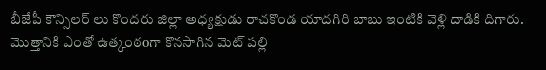బీజేపీ కౌన్సిలర్ లు కొందరు జిల్లా అధ్యక్షుడు రాచకొండ యాదగిరి బాబు ఇంటికి వెళ్లి దాడికి దిగారు. మొత్తానికి ఎంతో ఉత్కంఠoగా కొనసాగిన మెట్ పల్లి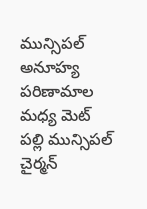మున్సిపల్ అనూహ్య పరిణామాల మధ్య మెట్ పల్లి మున్సిపల్ చైర్మన్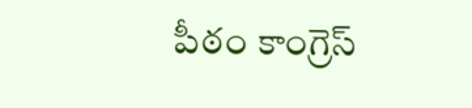పీఠం కాంగ్రెస్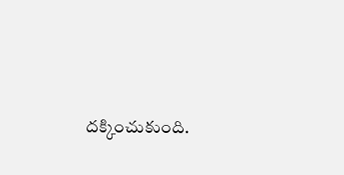దక్కించుకుంది.